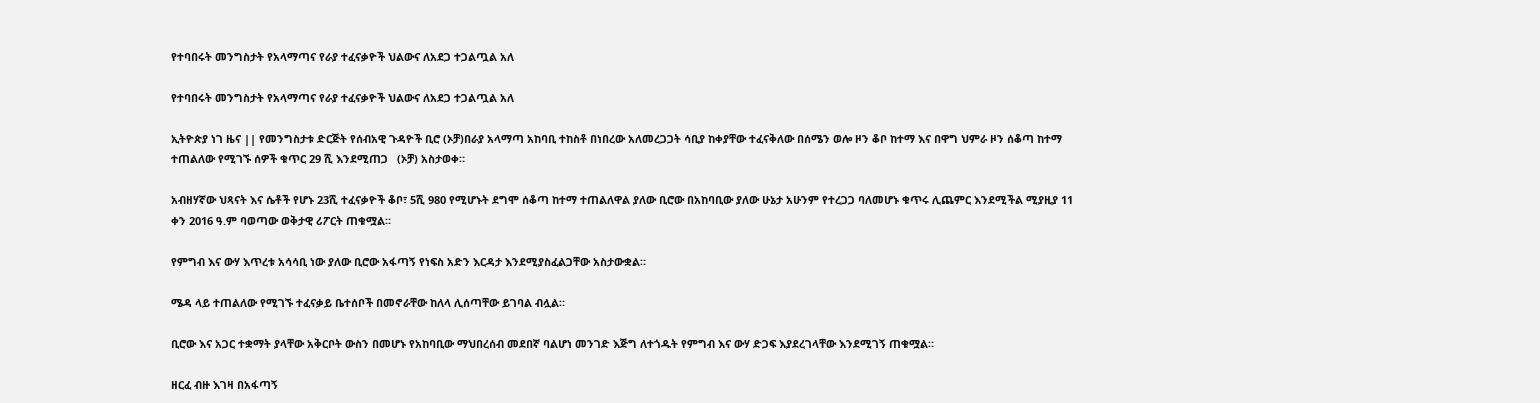የተባበሩት መንግስታት የአላማጣና የራያ ተፈናቃዮች ህልውና ለአደጋ ተጋልጧል አለ

የተባበሩት መንግስታት የአላማጣና የራያ ተፈናቃዮች ህልውና ለአደጋ ተጋልጧል አለ

ኢትዮጵያ ነገ ዜና || የመንግስታቱ ድርጅት የሰብአዊ ጉዳዮች ቢሮ (ኦቻ)በራያ አላማጣ አከባቢ ተከስቶ በነበረው አለመረጋጋት ሳቢያ ከቀያቸው ተፈናቅለው በሰሜን ወሎ ዞን ቆቦ ከተማ እና በዋግ ህምራ ዞን ሰቆጣ ከተማ ተጠልለው የሚገኙ ሰዎች ቁጥር 29 ሺ እንደሚጠጋ   (ኦቻ) አስታወቀ።

አብዘሃኛው ህጻናት እና ሴቶች የሆኑ 23ሺ ተፈናቃዮች ቆቦ፣ 5ሺ 980 የሚሆኑት ደግሞ ሰቆጣ ከተማ ተጠልለዋል ያለው ቢሮው በአከባቢው ያለው ሁኔታ አሁንም የተረጋጋ ባለመሆኑ ቁጥሩ ሊጨምር እንደሚችል ሚያዚያ 11 ቀን 2016 ዓ.ም ባወጣው ወቅታዊ ሪፖርት ጠቁሟል።

የምግብ እና ውሃ እጥረቱ አሳሳቢ ነው ያለው ቢሮው አፋጣኝ የነፍስ አድን እርዳታ እንደሚያስፈልጋቸው አስታውቋል።

ሜዳ ላይ ተጠልለው የሚገኙ ተፈናቃይ ቤተሰቦች በመኖራቸው ከለላ ሊሰጣቸው ይገባል ብሏል።

ቢሮው እና አጋር ተቋማት ያላቸው አቅርቦት ውስን በመሆኑ የአከባቢው ማህበረሰብ መደበኛ ባልሆነ መንገድ እጅግ ለተጎዱት የምግብ እና ውሃ ድጋፍ እያደረገላቸው እንደሚገኝ ጠቁሟል።

ዘርፈ ብዙ እገዛ በአፋጣኝ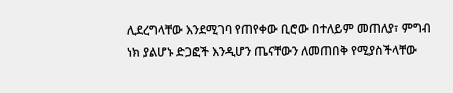ሊደረግላቸው እንደሚገባ የጠየቀው ቢሮው በተለይም መጠለያ፣ ምግብ ነክ ያልሆኑ ድጋፎች እንዲሆን ጤናቸውን ለመጠበቅ የሚያስችላቸው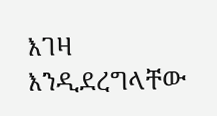እገዛ እንዲደረግላቸው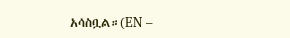አሳስቧል።(EN –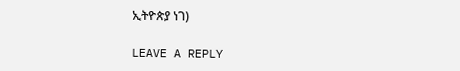ኢትዮጵያ ነገ)

LEAVE A REPLY